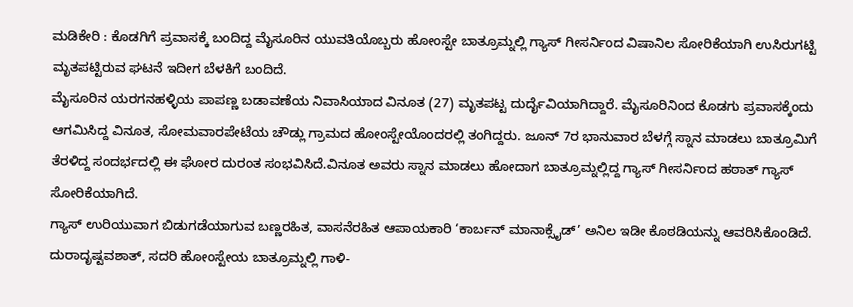ಮಡಿಕೇರಿ : ಕೊಡಗಿಗೆ ಪ್ರವಾಸಕ್ಕೆ ಬಂದಿದ್ದ ಮೈಸೂರಿನ ಯುವತಿಯೊಬ್ಬರು ಹೋಂಸ್ಟೇ ಬಾತ್ರೂಮ್ನಲ್ಲಿ ಗ್ಯಾಸ್ ಗೀಸರ್ನಿಂದ ವಿಷಾನಿಲ ಸೋರಿಕೆಯಾಗಿ ಉಸಿರುಗಟ್ಟಿ ಮೃತಪಟ್ಟಿರುವ ಘಟನೆ ಇದೀಗ ಬೆಳಕಿಗೆ ಬಂದಿದೆ.
ಮೈಸೂರಿನ ಯರಗನಹಳ್ಳಿಯ ಪಾಪಣ್ಣ ಬಡಾವಣೆಯ ನಿವಾಸಿಯಾದ ವಿನೂತ (27) ಮೃತಪಟ್ಟ ದುರ್ದೈವಿಯಾಗಿದ್ದಾರೆ. ಮೈಸೂರಿನಿಂದ ಕೊಡಗು ಪ್ರವಾಸಕ್ಕೆಂದು ಆಗಮಿಸಿದ್ದ ವಿನೂತ, ಸೋಮವಾರಪೇಟೆಯ ಚೌಡ್ಲು ಗ್ರಾಮದ ಹೋಂಸ್ಟೇಯೊಂದರಲ್ಲಿ ತಂಗಿದ್ದರು. ಜೂನ್ 7ರ ಭಾನುವಾರ ಬೆಳಗ್ಗೆ ಸ್ನಾನ ಮಾಡಲು ಬಾತ್ರೂಮಿಗೆ ತೆರಳಿದ್ದ ಸಂದರ್ಭದಲ್ಲಿ ಈ ಘೋರ ದುರಂತ ಸಂಭವಿಸಿದೆ.ವಿನೂತ ಅವರು ಸ್ನಾನ ಮಾಡಲು ಹೋದಾಗ ಬಾತ್ರೂಮ್ನಲ್ಲಿದ್ದ ಗ್ಯಾಸ್ ಗೀಸರ್ನಿಂದ ಹಠಾತ್ ಗ್ಯಾಸ್ ಸೋರಿಕೆಯಾಗಿದೆ.
ಗ್ಯಾಸ್ ಉರಿಯುವಾಗ ಬಿಡುಗಡೆಯಾಗುವ ಬಣ್ಣರಹಿತ, ವಾಸನೆರಹಿತ ಆಪಾಯಕಾರಿ ‘ಕಾರ್ಬನ್ ಮಾನಾಕ್ಸೈಡ್’ ಅನಿಲ ಇಡೀ ಕೊಠಡಿಯನ್ನು ಆವರಿಸಿಕೊಂಡಿದೆ. ದುರಾದೃಷ್ಟವಶಾತ್, ಸದರಿ ಹೋಂಸ್ಟೇಯ ಬಾತ್ರೂಮ್ನಲ್ಲಿ ಗಾಳಿ-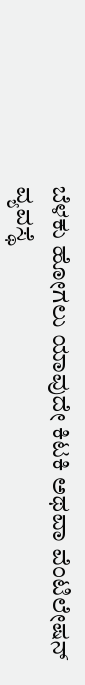ಬೆಳಕು ಹೋಗಲು ಯಾವುದೇ ಕಿಟಕಿ ಅಥವಾ ವೆಂಟಿಲೇಷನ್ ವ್ಯವಸ್ಥೆ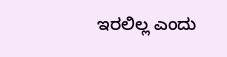ಇರಲಿಲ್ಲ ಎಂದು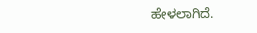ಹೇಳಲಾಗಿದೆ.